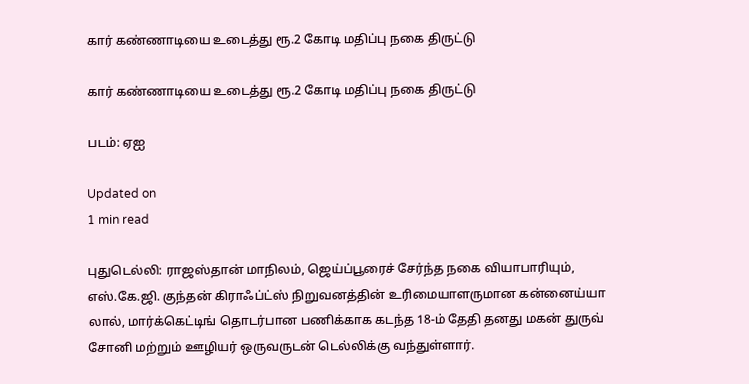கார் கண்ணாடியை உடைத்து ரூ.2 கோடி மதிப்பு நகை திருட்டு

கார் கண்ணாடியை உடைத்து ரூ.2 கோடி மதிப்பு நகை திருட்டு

படம்: ஏஐ

Updated on
1 min read

புதுடெல்லி: ராஜஸ்தான் மாநிலம், ஜெய்ப்பூரைச் சேர்ந்த நகை வியாபாரியும், எஸ்.கே.ஜி. குந்தன் கிராஃப்ட்ஸ் நிறுவனத்தின் உரிமையாளருமான கன்னைய்யா லால், மார்க்கெட்டிங் தொடர்பான பணிக்காக கடந்த 18-ம் தேதி தனது மகன் துருவ் சோனி மற்றும் ஊழியர் ஒருவருடன் டெல்லிக்கு வந்துள்ளார்.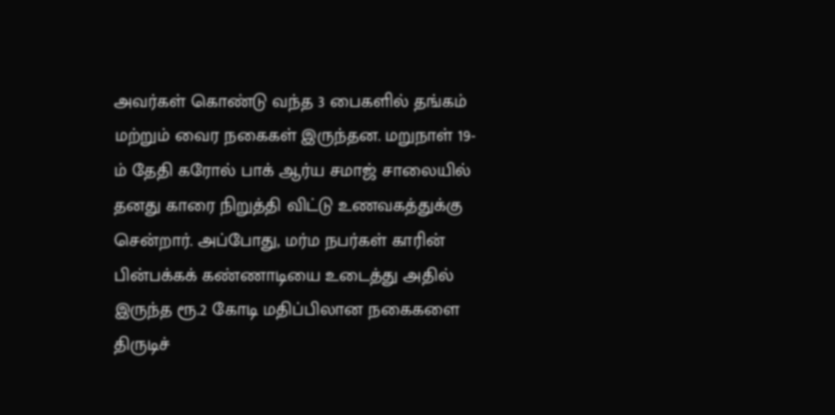அவர்கள் கொண்டு வந்த 3 பைகளில் தங்கம் மற்றும் வைர நகைகள் இருந்தன. மறுநாள் 19-ம் தேதி கரோல் பாக் ஆர்ய சமாஜ் சாலையில் தனது காரை நிறுத்தி விட்டு உணவகத்துக்கு சென்றார். அப்போது, மர்ம நபர்கள் காரின் பின்பக்கக் கண்ணாடியை உடைத்து அதில் இருந்த ரூ.2 கோடி மதிப்பிலான நகைகளை திருடிச்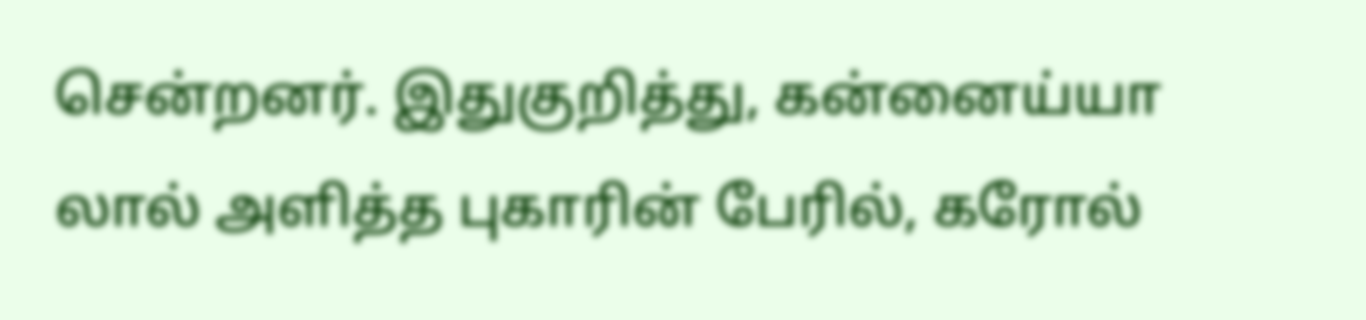சென்றனர். இதுகுறித்து, கன்னைய்யா லால் அளித்த புகாரின் பேரில், கரோல்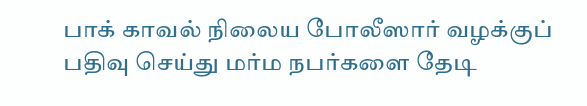பாக் காவல் நிலைய போலீஸார் வழக்குப் பதிவு செய்து மர்ம நபர்களை தேடி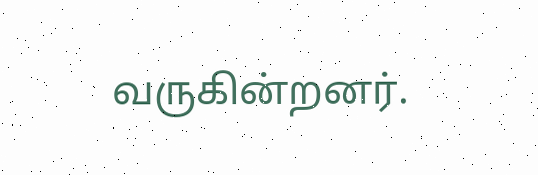வருகின்றனர்.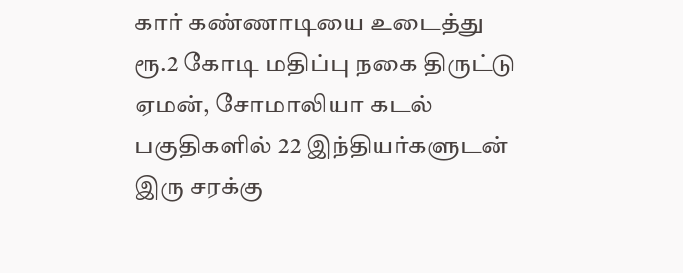கார் கண்ணாடியை உடைத்து ரூ.2 கோடி மதிப்பு நகை திருட்டு
ஏமன், சோமாலியா கடல் பகுதிகளில் 22 இந்தியர்களுடன் இரு சரக்கு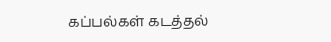கப்பல்கள் கடத்தல்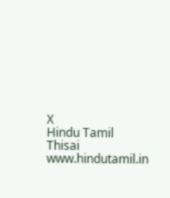X
Hindu Tamil Thisai
www.hindutamil.in